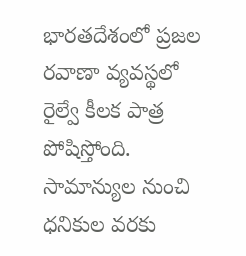భారతదేశంలో ప్రజల రవాణా వ్యవస్థలో రైల్వే కీలక పాత్ర పోషిస్తోంది. సామాన్యుల నుంచి ధనికుల వరకు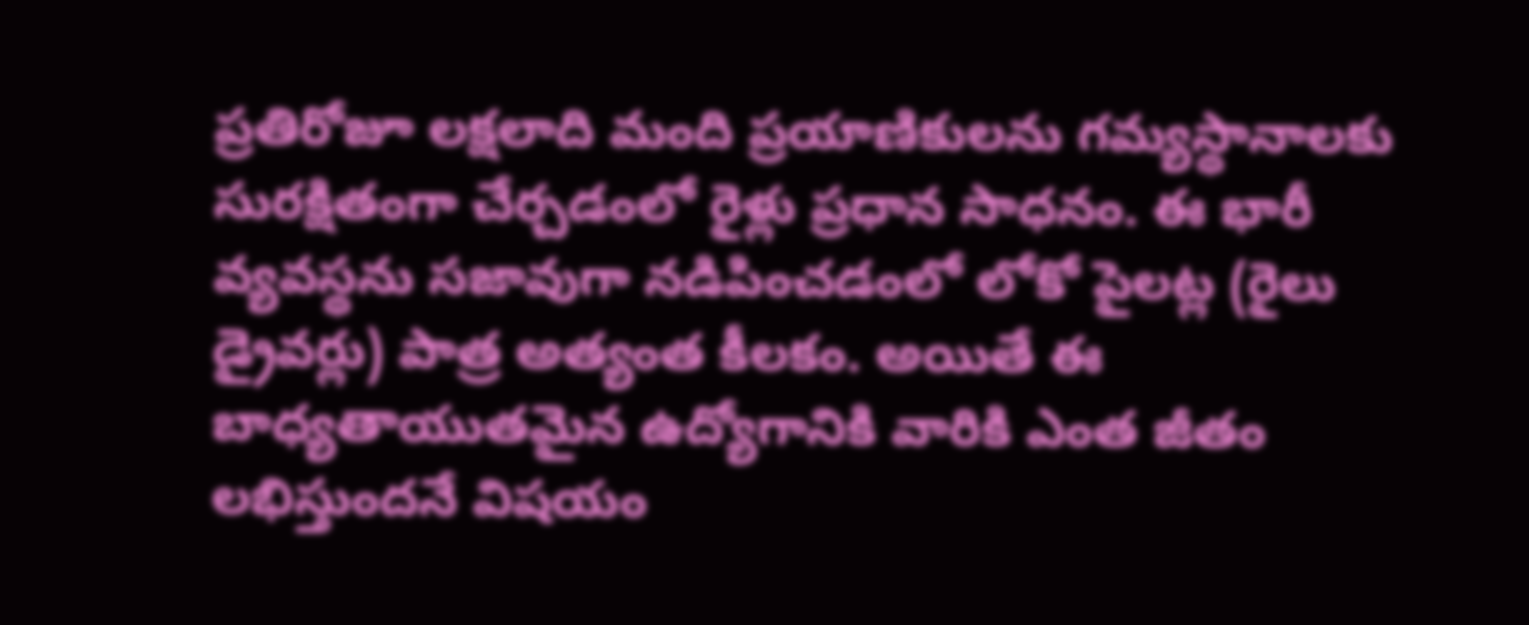ప్రతిరోజూ లక్షలాది మంది ప్రయాణికులను గమ్యస్థానాలకు సురక్షితంగా చేర్చడంలో రైళ్లు ప్రధాన సాధనం. ఈ భారీ వ్యవస్థను సజావుగా నడిపించడంలో లోకో పైలట్ల (రైలు డ్రైవర్లు) పాత్ర అత్యంత కీలకం. అయితే ఈ బాధ్యతాయుతమైన ఉద్యోగానికి వారికి ఎంత జీతం లభిస్తుందనే విషయం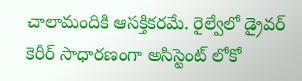చాలామందికి ఆసక్తికరమే. రైల్వేలో డ్రైవర్ కెరీర్ సాధారణంగా అసిస్టెంట్ లోకో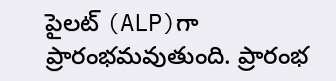పైలట్ (ALP)గా ప్రారంభమవుతుంది. ప్రారంభ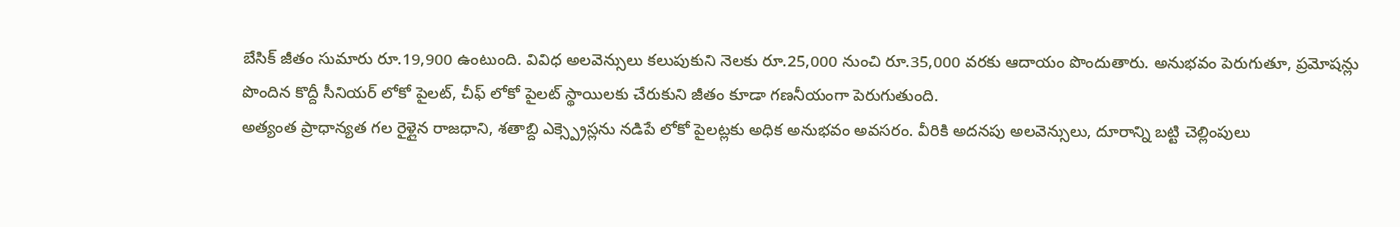బేసిక్ జీతం సుమారు రూ.19,900 ఉంటుంది. వివిధ అలవెన్సులు కలుపుకుని నెలకు రూ.25,000 నుంచి రూ.35,000 వరకు ఆదాయం పొందుతారు. అనుభవం పెరుగుతూ, ప్రమోషన్లు పొందిన కొద్దీ సీనియర్ లోకో పైలట్, చీఫ్ లోకో పైలట్ స్థాయిలకు చేరుకుని జీతం కూడా గణనీయంగా పెరుగుతుంది.
అత్యంత ప్రాధాన్యత గల రైళ్లైన రాజధాని, శతాబ్ది ఎక్స్ప్రెస్లను నడిపే లోకో పైలట్లకు అధిక అనుభవం అవసరం. వీరికి అదనపు అలవెన్సులు, దూరాన్ని బట్టి చెల్లింపులు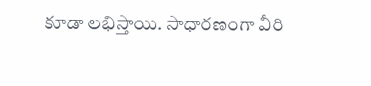కూడా లభిస్తాయి. సాధారణంగా వీరి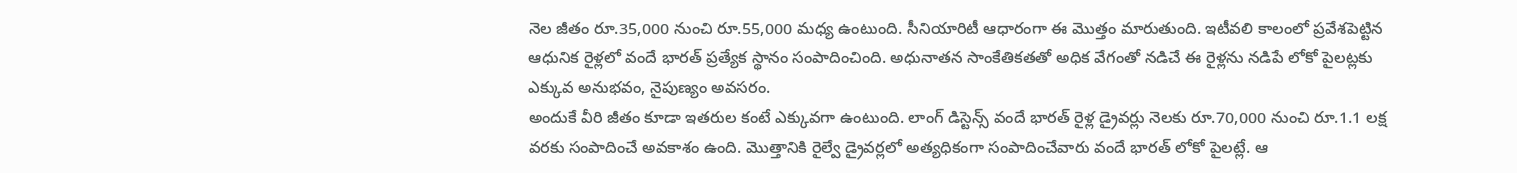నెల జీతం రూ.35,000 నుంచి రూ.55,000 మధ్య ఉంటుంది. సీనియారిటీ ఆధారంగా ఈ మొత్తం మారుతుంది. ఇటీవలి కాలంలో ప్రవేశపెట్టిన ఆధునిక రైళ్లలో వందే భారత్ ప్రత్యేక స్థానం సంపాదించింది. అధునాతన సాంకేతికతతో అధిక వేగంతో నడిచే ఈ రైళ్లను నడిపే లోకో పైలట్లకు ఎక్కువ అనుభవం, నైపుణ్యం అవసరం.
అందుకే వీరి జీతం కూడా ఇతరుల కంటే ఎక్కువగా ఉంటుంది. లాంగ్ డిస్టెన్స్ వందే భారత్ రైళ్ల డ్రైవర్లు నెలకు రూ.70,000 నుంచి రూ.1.1 లక్ష వరకు సంపాదించే అవకాశం ఉంది. మొత్తానికి రైల్వే డ్రైవర్లలో అత్యధికంగా సంపాదించేవారు వందే భారత్ లోకో పైలట్లే. ఆ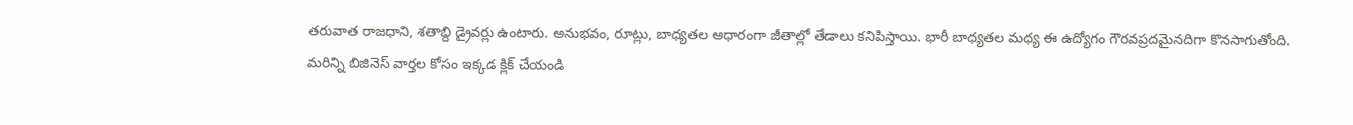తరువాత రాజధాని, శతాబ్ది డ్రైవర్లు ఉంటారు. అనుభవం, రూట్లు, బాధ్యతల ఆధారంగా జీతాల్లో తేడాలు కనిపిస్తాయి. భారీ బాధ్యతల మధ్య ఈ ఉద్యోగం గౌరవప్రదమైనదిగా కొనసాగుతోంది.
మరిన్ని బిజినెస్ వార్తల కోసం ఇక్కడ క్లిక్ చేయండి